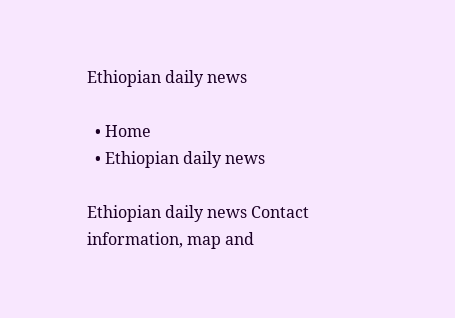Ethiopian daily news

  • Home
  • Ethiopian daily news

Ethiopian daily news Contact information, map and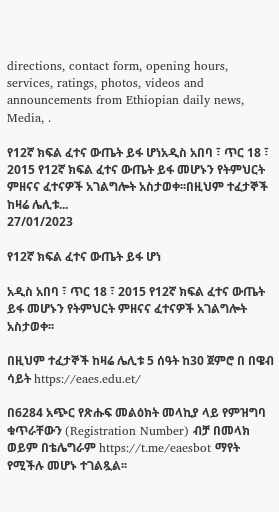directions, contact form, opening hours, services, ratings, photos, videos and announcements from Ethiopian daily news, Media, .

የ12ኛ ክፍል ፈተና ውጤት ይፋ ሆነአዲስ አበባ ፣ ጥር 18 ፣ 2015 የ12ኛ ክፍል ፈተና ውጤት ይፋ መሆኑን የትምህርት ምዘናና ፈተናዎች አገልግሎት አስታወቀ፡፡በዚህም ተፈታኞች ከዛሬ ሌሊቱ...
27/01/2023

የ12ኛ ክፍል ፈተና ውጤት ይፋ ሆነ

አዲስ አበባ ፣ ጥር 18 ፣ 2015 የ12ኛ ክፍል ፈተና ውጤት ይፋ መሆኑን የትምህርት ምዘናና ፈተናዎች አገልግሎት አስታወቀ፡፡

በዚህም ተፈታኞች ከዛሬ ሌሊቱ 5 ሰዓት ከ30 ጀምሮ በ በዌብ ሳይት https://eaes.edu.et/

በ6284 አጭር የጽሑፍ መልዕክት መላኪያ ላይ የምዝግባ ቁጥራቸውን (Registration Number) ብቻ በመላክ ወይም በቴሌግራም https://t.me/eaesbot ማየት የሚችሉ መሆኑ ተገልጿል፡፡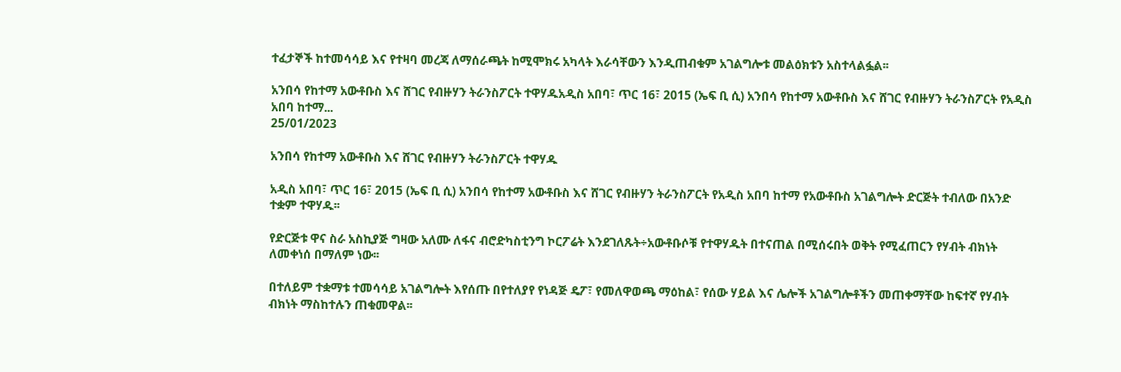ተፈታኞች ከተመሳሳይ እና የተዛባ መረጃ ለማሰራጫት ከሚሞክሩ አካላት እራሳቸውን እንዲጠብቁም አገልግሎቱ መልዕክቱን አስተላልፏል፡፡

አንበሳ የከተማ አውቶቡስ እና ሸገር የብዙሃን ትራንስፖርት ተዋሃዱአዲስ አበባ፣ ጥር 16፣ 2015 (ኤፍ ቢ ሲ) አንበሳ የከተማ አውቶቡስ እና ሸገር የብዙሃን ትራንስፖርት የአዲስ አበባ ከተማ...
25/01/2023

አንበሳ የከተማ አውቶቡስ እና ሸገር የብዙሃን ትራንስፖርት ተዋሃዱ

አዲስ አበባ፣ ጥር 16፣ 2015 (ኤፍ ቢ ሲ) አንበሳ የከተማ አውቶቡስ እና ሸገር የብዙሃን ትራንስፖርት የአዲስ አበባ ከተማ የአውቶቡስ አገልግሎት ድርጅት ተብለው በአንድ ተቋም ተዋሃዱ፡፡

የድርጅቱ ዋና ስራ አስኪያጅ ግዛው አለሙ ለፋና ብሮድካስቲንግ ኮርፖሬት እንደገለጹት÷አውቶቡሶቹ የተዋሃዱት በተናጠል በሚሰሩበት ወቅት የሚፈጠርን የሃብት ብክነት ለመቀነሰ በማለም ነው፡፡

በተለይም ተቋማቱ ተመሳሳይ አገልግሎት እየሰጡ በየተለያየ የነዳጅ ዴፖ፣ የመለዋወጫ ማዕከል፣ የሰው ሃይል እና ሌሎች አገልግሎቶችን መጠቀማቸው ከፍተኛ የሃብት ብክነት ማስከተሉን ጠቁመዋል፡፡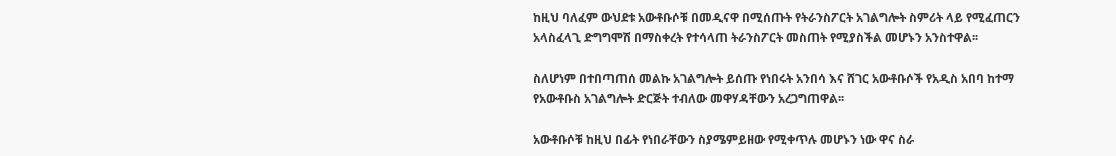ከዚህ ባለፈም ውህደቱ አውቶቡሶቹ በመዲናዋ በሚሰጡት የትራንስፖርት አገልግሎት ስምሪት ላይ የሚፈጠርን አላስፈላጊ ድግግሞሽ በማስቀረት የተሳላጠ ትራንስፖርት መስጠት የሚያስችል መሆኑን አንስተዋል፡፡

ስለሆነም በተበጣጠሰ መልኩ አገልግሎት ይሰጡ የነበሩት አንበሳ እና ሸገር አውቶቡሶች የአዲስ አበባ ከተማ የአውቶቡስ አገልግሎት ድርጅት ተብለው መዋሃዳቸውን አረጋግጠዋል፡፡

አውቶቡሶቹ ከዚህ በፊት የነበራቸውን ስያሜምይዘው የሚቀጥሉ መሆኑን ነው ዋና ስራ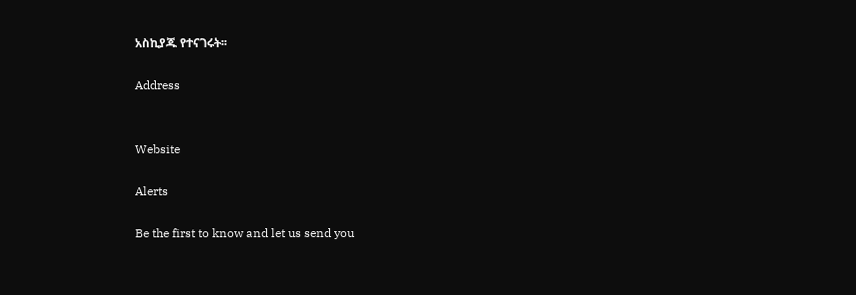አስኪያጁ የተናገሩት፡፡

Address


Website

Alerts

Be the first to know and let us send you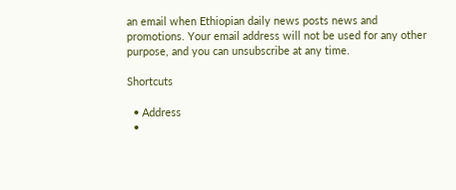an email when Ethiopian daily news posts news and promotions. Your email address will not be used for any other purpose, and you can unsubscribe at any time.

Shortcuts

  • Address
  •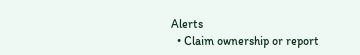Alerts
  • Claim ownership or report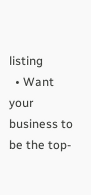listing
  • Want your business to be the top-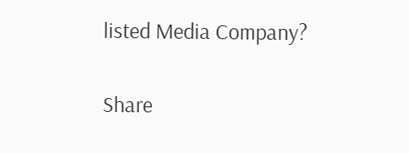listed Media Company?

Share